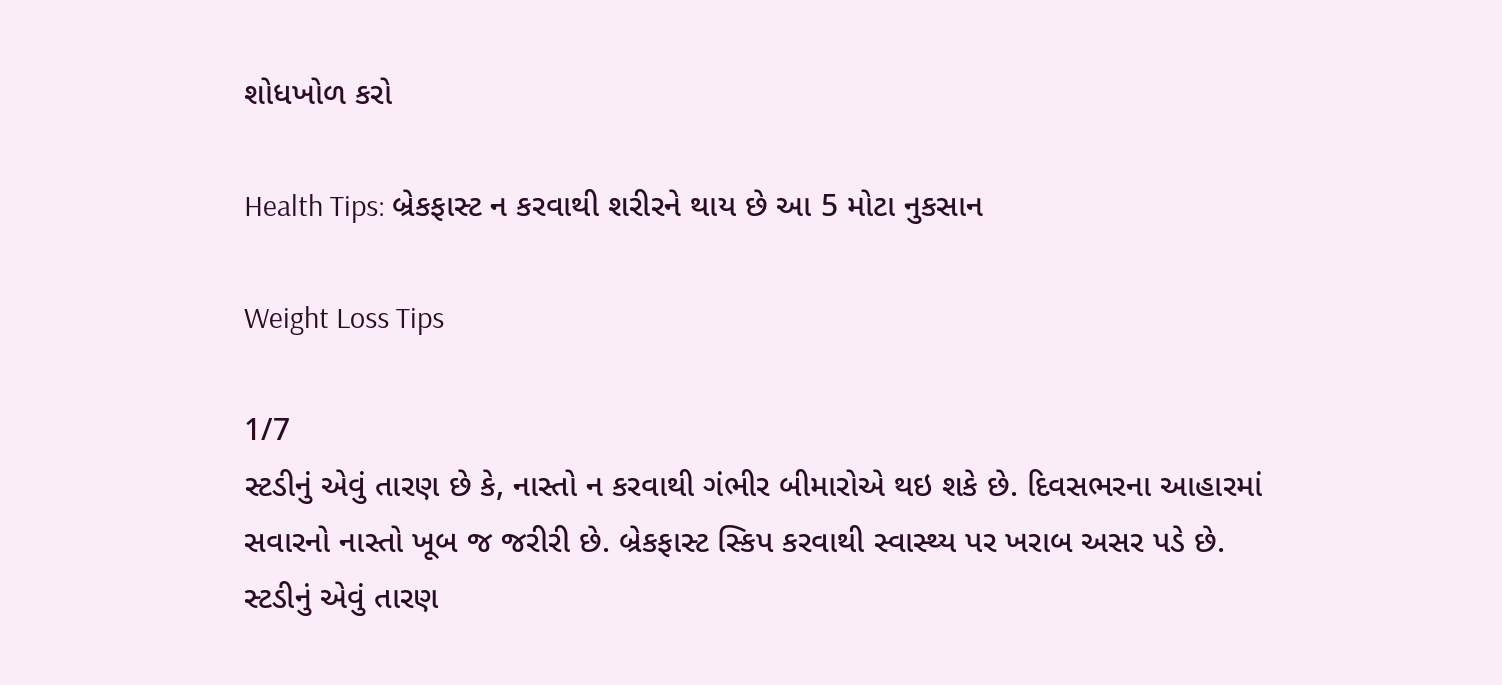શોધખોળ કરો

Health Tips: બ્રેકફાસ્ટ ન કરવાથી શરીરને થાય છે આ 5 મોટા નુકસાન

Weight Loss Tips

1/7
સ્ટડીનું એવું તારણ છે કે, નાસ્તો ન કરવાથી ગંભીર બીમારોએ થઇ શકે છે. દિવસભરના આહારમાં સવારનો નાસ્તો ખૂબ જ જરીરી છે. બ્રેકફાસ્ટ સ્કિપ કરવાથી સ્વાસ્થ્ય પર ખરાબ અસર પડે છે.
સ્ટડીનું એવું તારણ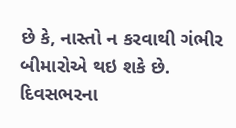છે કે, નાસ્તો ન કરવાથી ગંભીર બીમારોએ થઇ શકે છે. દિવસભરના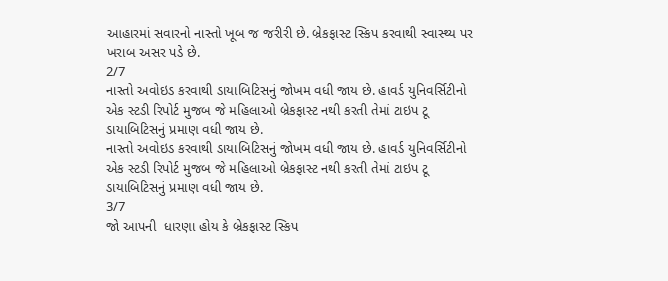આહારમાં સવારનો નાસ્તો ખૂબ જ જરીરી છે. બ્રેકફાસ્ટ સ્કિપ કરવાથી સ્વાસ્થ્ય પર ખરાબ અસર પડે છે.
2/7
નાસ્તો અવોઇડ કરવાથી ડાયાબિટિસનું જોખમ વધી જાય છે. હાવર્ડ યુનિવર્સિટીનો એક સ્ટડી રિપોર્ટ મુજબ જે મહિલાઓ બ્રેકફાસ્ટ નથી કરતી તેમાં ટાઇપ ટૂ ડાયાબિટિસનું પ્રમાણ વધી જાય છે.
નાસ્તો અવોઇડ કરવાથી ડાયાબિટિસનું જોખમ વધી જાય છે. હાવર્ડ યુનિવર્સિટીનો એક સ્ટડી રિપોર્ટ મુજબ જે મહિલાઓ બ્રેકફાસ્ટ નથી કરતી તેમાં ટાઇપ ટૂ ડાયાબિટિસનું પ્રમાણ વધી જાય છે.
3/7
જો આપની  ધારણા હોય કે બ્રેકફાસ્ટ સ્કિપ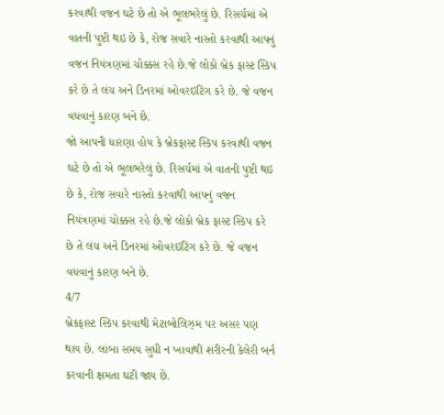કરવાથી વજન ઘટે છે તો એ ભૂલભરેલું છે. રિસર્ચમાં એ વાતની પુષ્ટી થઇ છે કે, રોજ સવારે નાસ્તો કરવાથી આપનું વજન નિયંત્રણમાં ચોક્કસ રહે છે.જે લોકો બ્રેક ફાસ્ટ સ્કિપ કરે છે તે લંચ અને ડિનરમાં ઓવરઇટિંગ કરે છે. જે વજન વધવાનું કારણ બને છે.
જો આપની ધારણા હોય કે બ્રેકફાસ્ટ સ્કિપ કરવાથી વજન ઘટે છે તો એ ભૂલભરેલું છે. રિસર્ચમાં એ વાતની પુષ્ટી થઇ છે કે, રોજ સવારે નાસ્તો કરવાથી આપનું વજન નિયંત્રણમાં ચોક્કસ રહે છે.જે લોકો બ્રેક ફાસ્ટ સ્કિપ કરે છે તે લંચ અને ડિનરમાં ઓવરઇટિંગ કરે છે. જે વજન વધવાનું કારણ બને છે.
4/7
બ્રેકફાસ્ટ સ્કિપ કરવાથી મેટાબોલિઝ્મ પર અસર પણ થાય છે. લાંબા સમય સુધી ન ખાવાથી શરીરની કેલેરી બર્ન કરવાની ક્ષમતા ઘટી જાય છે.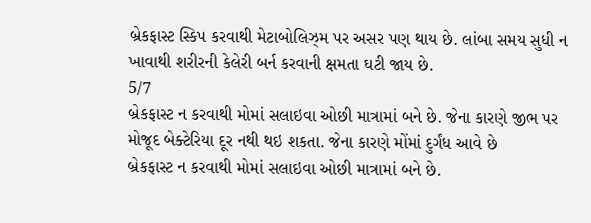બ્રેકફાસ્ટ સ્કિપ કરવાથી મેટાબોલિઝ્મ પર અસર પણ થાય છે. લાંબા સમય સુધી ન ખાવાથી શરીરની કેલેરી બર્ન કરવાની ક્ષમતા ઘટી જાય છે.
5/7
બ્રેકફાસ્ટ ન કરવાથી મોમાં સલાઇવા ઓછી માત્રામાં બને છે. જેના કારણે જીભ પર મોજૂદ બેક્ટેરિયા દૂર નથી થઇ શકતા. જેના કારણે મોંમાં દુર્ગંધ આવે છે
બ્રેકફાસ્ટ ન કરવાથી મોમાં સલાઇવા ઓછી માત્રામાં બને છે.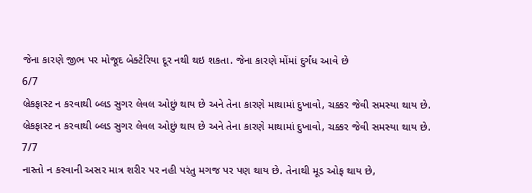જેના કારણે જીભ પર મોજૂદ બેક્ટેરિયા દૂર નથી થઇ શકતા. જેના કારણે મોંમાં દુર્ગંધ આવે છે
6/7
બ્રેકફાસ્ટ ન કરવાથી બ્લડ સુગર લેવલ ઓછું થાય છે અને તેના કારણે માથામાં દુખાવો, ચક્કર જેવી સમસ્યા થાય છે.
બ્રેકફાસ્ટ ન કરવાથી બ્લડ સુગર લેવલ ઓછું થાય છે અને તેના કારણે માથામાં દુખાવો, ચક્કર જેવી સમસ્યા થાય છે.
7/7
નાસ્તો ન કરવાની અસર માત્ર શરીર પર નહી પરંતુ મગજ પર પણ થાય છે. તેનાથી મૂડ ઓફ થાય છે,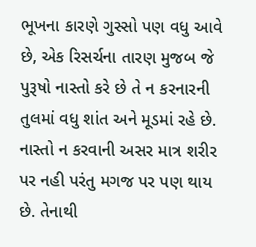ભૂખના કારણે ગુસ્સો પણ વધુ આવે છે, એક રિસર્ચના તારણ મુજબ જે પુરૂષો નાસ્તો કરે છે તે ન કરનારની તુલમાં વધુ શાંત અને મૂડમાં રહે છે.
નાસ્તો ન કરવાની અસર માત્ર શરીર પર નહી પરંતુ મગજ પર પણ થાય છે. તેનાથી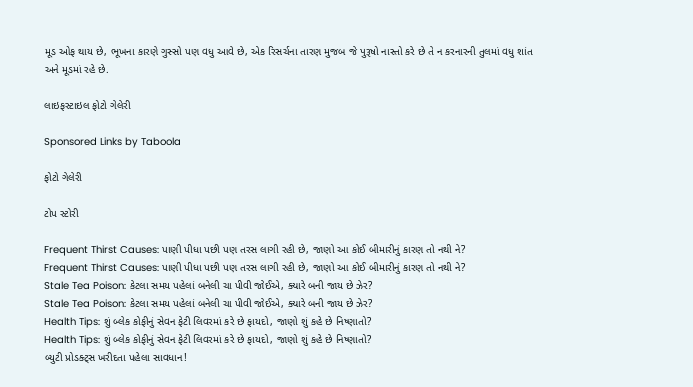મૂડ ઓફ થાય છે, ભૂખના કારણે ગુસ્સો પણ વધુ આવે છે, એક રિસર્ચના તારણ મુજબ જે પુરૂષો નાસ્તો કરે છે તે ન કરનારની તુલમાં વધુ શાંત અને મૂડમાં રહે છે.

લાઇફસ્ટાઇલ ફોટો ગેલેરી

Sponsored Links by Taboola

ફોટો ગેલેરી

ટોપ સ્ટોરી

Frequent Thirst Causes: પાણી પીધા પછી પણ તરસ લાગી રહી છે, જાણો આ કોઈ બીમારીનું કારણ તો નથી ને?
Frequent Thirst Causes: પાણી પીધા પછી પણ તરસ લાગી રહી છે, જાણો આ કોઈ બીમારીનું કારણ તો નથી ને?
Stale Tea Poison: કેટલા સમય પહેલાં બનેલી ચા પીવી જોઈએ, ક્યારે બની જાય છે ઝેર?
Stale Tea Poison: કેટલા સમય પહેલાં બનેલી ચા પીવી જોઈએ, ક્યારે બની જાય છે ઝેર?
Health Tips: શું બ્લેક કોફીનું સેવન ફેટી લિવરમાં કરે છે ફાયદો, જાણો શું કહે છે નિષ્ણાતો?
Health Tips: શું બ્લેક કોફીનું સેવન ફેટી લિવરમાં કરે છે ફાયદો, જાણો શું કહે છે નિષ્ણાતો?
બ્યુટી પ્રોડક્ટ્સ ખરીદતા પહેલા સાવધાન!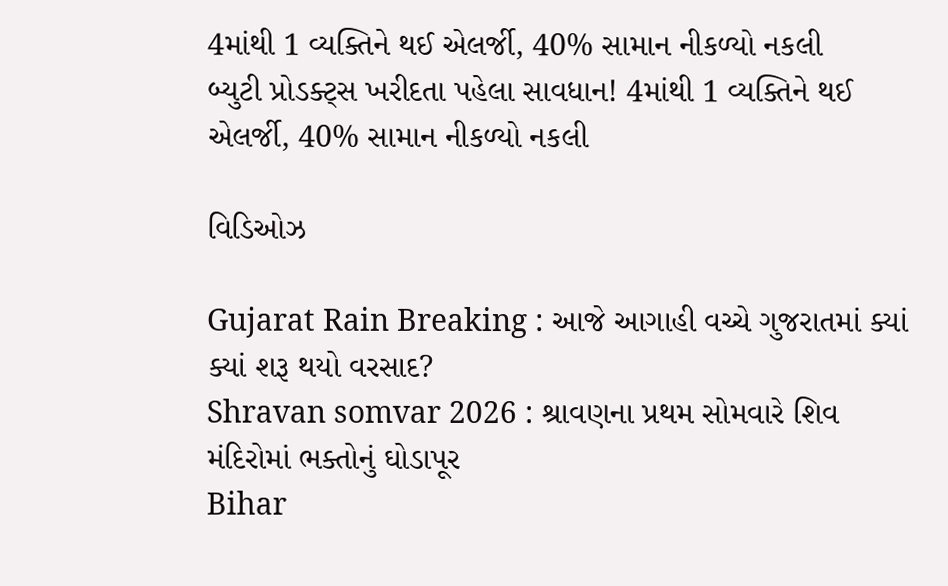4માંથી 1 વ્યક્તિને થઈ એલર્જી, 40% સામાન નીકળ્યો નકલી
બ્યુટી પ્રોડક્ટ્સ ખરીદતા પહેલા સાવધાન! 4માંથી 1 વ્યક્તિને થઈ એલર્જી, 40% સામાન નીકળ્યો નકલી

વિડિઓઝ

Gujarat Rain Breaking : આજે આગાહી વચ્ચે ગુજરાતમાં ક્યાં ક્યાં શરૂ થયો વરસાદ?
Shravan somvar 2026 : શ્રાવણના પ્રથમ સોમવારે શિવ મંદિરોમાં ભક્તોનું ઘોડાપૂર
Bihar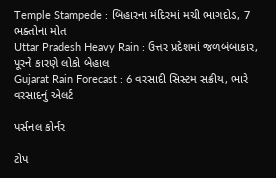Temple Stampede : બિહારના મંદિરમાં મચી ભાગદોડ, 7 ભક્તોના મોત
Uttar Pradesh Heavy Rain : ઉત્તર પ્રદેશમાં જળબંબાકાર, પૂરને કારણે લોકો બેહાલ
Gujarat Rain Forecast : 6 વરસાદી સિસ્ટમ સક્રીય, ભારે વરસાદનું એલર્ટ

પર્સનલ કોર્નર

ટોપ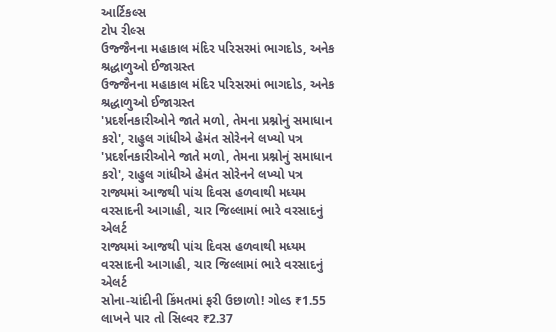આર્ટિકલ્સ
ટોપ રીલ્સ
ઉજ્જૈનના મહાકાલ મંદિર પરિસરમાં ભાગદોડ, અનેક શ્રદ્ધાળુઓ ઈજાગ્રસ્ત
ઉજ્જૈનના મહાકાલ મંદિર પરિસરમાં ભાગદોડ, અનેક શ્રદ્ધાળુઓ ઈજાગ્રસ્ત
'પ્રદર્શનકારીઓને જાતે મળો, તેમના પ્રશ્નોનું સમાધાન કરો', રાહુલ ગાંધીએ હેમંત સોરેનને લખ્યો પત્ર
'પ્રદર્શનકારીઓને જાતે મળો, તેમના પ્રશ્નોનું સમાધાન કરો', રાહુલ ગાંધીએ હેમંત સોરેનને લખ્યો પત્ર
રાજ્યમાં આજથી પાંચ દિવસ હળવાથી મધ્યમ વરસાદની આગાહી, ચાર જિલ્લામાં ભારે વરસાદનું એલર્ટ
રાજ્યમાં આજથી પાંચ દિવસ હળવાથી મધ્યમ વરસાદની આગાહી, ચાર જિલ્લામાં ભારે વરસાદનું એલર્ટ
સોના-ચાંદીની કિંમતમાં ફરી ઉછાળો! ગોલ્ડ ₹1.55 લાખને પાર તો સિલ્વર ₹2.37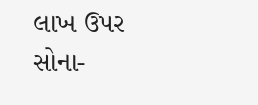લાખ ઉપર
સોના-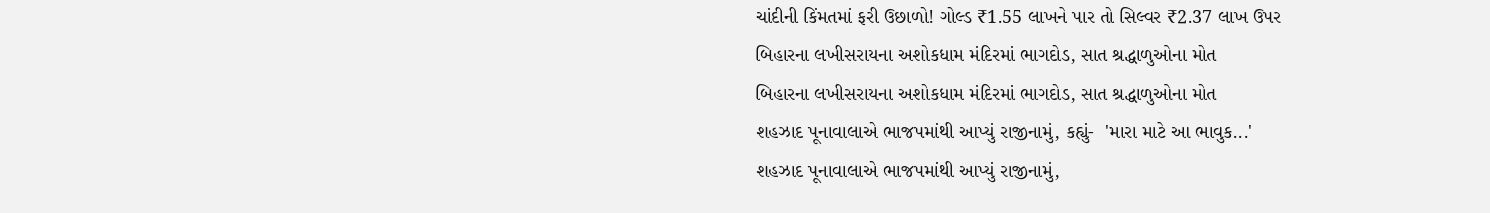ચાંદીની કિંમતમાં ફરી ઉછાળો! ગોલ્ડ ₹1.55 લાખને પાર તો સિલ્વર ₹2.37 લાખ ઉપર
બિહારના લખીસરાયના અશોકધામ મંદિરમાં ભાગદોડ, સાત શ્રદ્ધાળુઓના મોત
બિહારના લખીસરાયના અશોકધામ મંદિરમાં ભાગદોડ, સાત શ્રદ્ધાળુઓના મોત
શહઝાદ પૂનાવાલાએ ભાજપમાંથી આપ્યું રાજીનામું, કહ્યું-  'મારા માટે આ ભાવુક...'
શહઝાદ પૂનાવાલાએ ભાજપમાંથી આપ્યું રાજીનામું,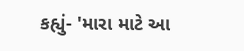કહ્યું- 'મારા માટે આ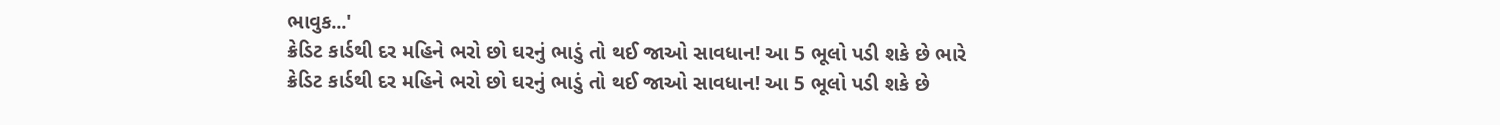ભાવુક...'
ક્રેડિટ કાર્ડથી દર મહિને ભરો છો ઘરનું ભાડું તો થઈ જાઓ સાવધાન! આ 5 ભૂલો પડી શકે છે ભારે
ક્રેડિટ કાર્ડથી દર મહિને ભરો છો ઘરનું ભાડું તો થઈ જાઓ સાવધાન! આ 5 ભૂલો પડી શકે છે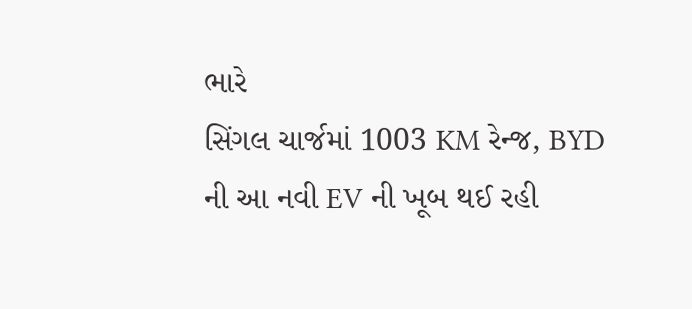ભારે
સિંગલ ચાર્જમાં 1003 KM રેન્જ, BYD ની આ નવી EV ની ખૂબ થઈ રહી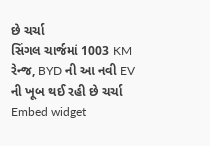છે ચર્ચા
સિંગલ ચાર્જમાં 1003 KM રેન્જ, BYD ની આ નવી EV ની ખૂબ થઈ રહી છે ચર્ચા
Embed widget